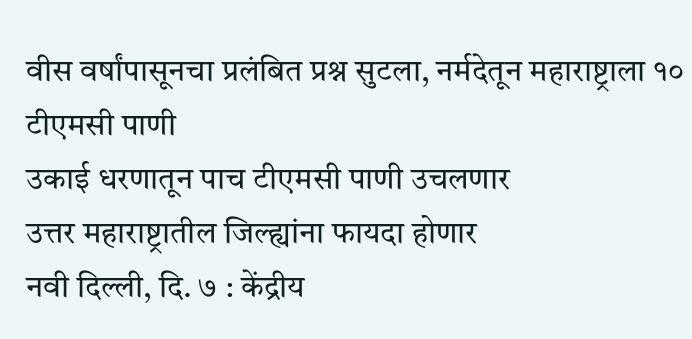वीस वर्षांपासूनचा प्रलंबित प्रश्न सुटला, नर्मदेतून महाराष्ट्राला १० टीएमसी पाणी
उकाई धरणातून पाच टीएमसी पाणी उचलणार
उत्तर महाराष्ट्रातील जिल्ह्यांना फायदा होणार
नवी दिल्ली, दि. ७ : केंद्रीय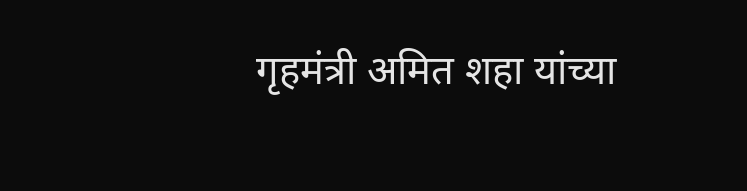गृहमंत्री अमित शहा यांच्या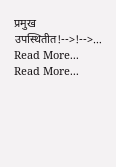प्रमुख उपस्थितीत!-->!-->…
Read More...
Read More...